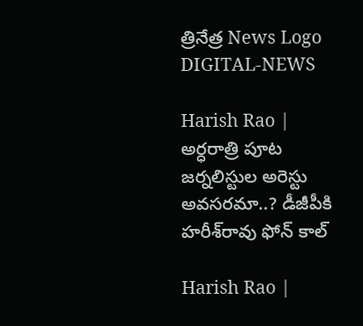త్రినేత్ర News Logo
DIGITAL-NEWS

Harish Rao | అర్ధ‌రాత్రి పూట జ‌ర్న‌లిస్టుల అరెస్టు అవ‌స‌ర‌మా..? డీజీపీకి హ‌రీశ్‌రావు ఫోన్ కాల్

Harish Rao |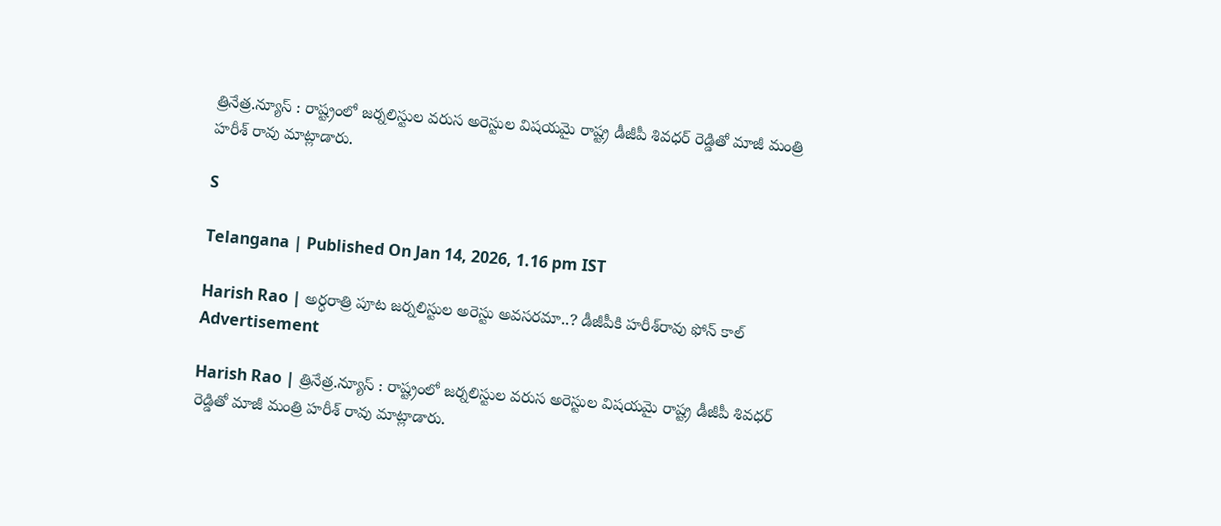త్రినేత్ర‌.న్యూస్ : రాష్ట్రంలో జర్నలిస్టుల వరుస అరెస్టుల విషయమై రాష్ట్ర డీజీపీ శివ‌ధ‌ర్ రెడ్డితో మాజీ మంత్రి హరీశ్ రావు మాట్లాడారు.

S

Telangana | Published On Jan 14, 2026, 1.16 pm IST

Harish Rao | అర్ధ‌రాత్రి పూట జ‌ర్న‌లిస్టుల అరెస్టు అవ‌స‌ర‌మా..? డీజీపీకి హ‌రీశ్‌రావు ఫోన్ కాల్
Advertisement

Harish Rao | త్రినేత్ర‌.న్యూస్ : రాష్ట్రంలో జర్నలిస్టుల వరుస అరెస్టుల విషయమై రాష్ట్ర డీజీపీ శివ‌ధ‌ర్ రెడ్డితో మాజీ మంత్రి హరీశ్ రావు మాట్లాడారు.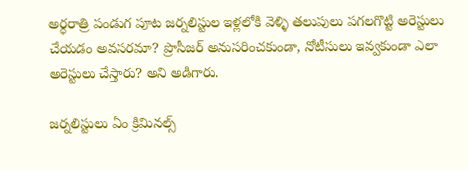అర్ధరాత్రి పండుగ పూట జర్నలిస్టుల ఇళ్లలోకి వెళ్ళి తలుపులు పగలగొట్టి అరెస్టులు చేయడం అవసరమా? ప్రొసీజర్ అనుసరించకుండా, నోటీసులు ఇవ్వకుండా ఎలా అరెస్టులు చేస్తారు? అని అడిగారు.

జర్నలిస్టులు ఏం క్రిమినల్స్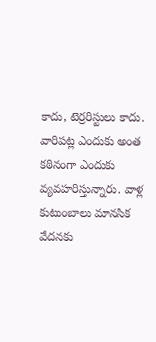కాదు, టెర్రరిస్టులు కాదు. వారిపట్ల ఎందుకు అంత కఠినంగా ఎందుకు వ్యవహరిస్తున్నారు. వాళ్ల కుటుంబాలు మానసిక వేదనకు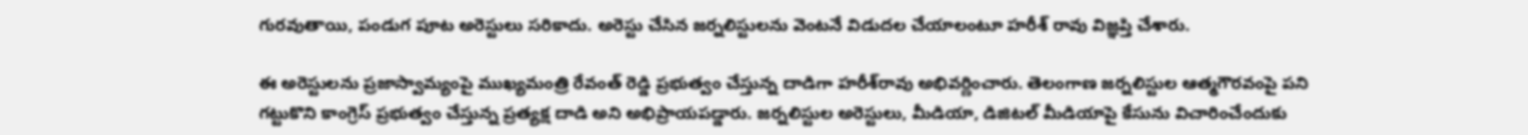గురవుతాయి, పండుగ పూట అరెస్టులు సరికాదు. అరెస్టు చేసిన జర్నలిస్టులను వెంటనే విడుదల చేయాలంటూ హరీశ్ రావు విజ్ఞప్తి చేశారు.

ఈ అరెస్టుల‌ను ప్రజాస్వామ్యంపై ముఖ్య‌మంత్రి రేవంత్ రెడ్డి ప్రభుత్వం చేస్తున్న దాడిగా హ‌రీశ్‌రావు అభివ‌ర్ణించారు. తెలంగాణ జర్నలిస్టుల ఆత్మగౌరవంపై పని గట్టుకొని కాంగ్రెస్ ప్రభుత్వం చేస్తున్న ప్రత్యక్ష దాడి అని అభిప్రాయ‌ప‌డ్డారు. జర్నలిస్టుల అరెస్టులు, మీడియా, డిజిటల్ మీడియాపై కేసును విచారించేందుకు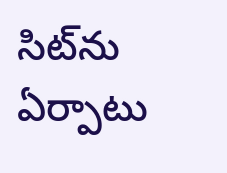సిట్‌ను ఏర్పాటు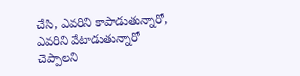చేసి, ఎవ‌రిని కాపాడుతున్నారో, ఎవ‌రిని వేటాడుతున్నారో చెప్పాల‌ని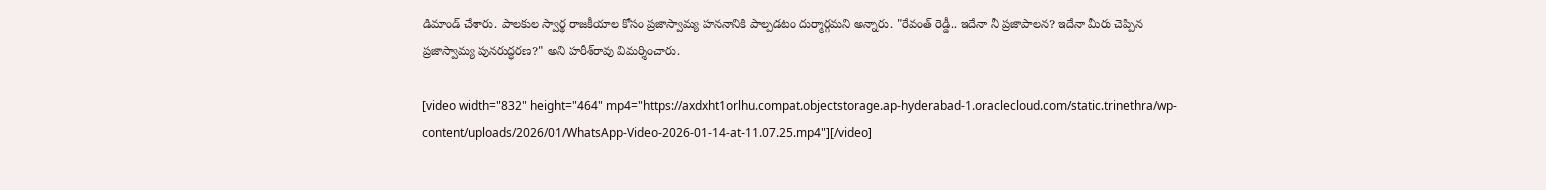డిమాండ్ చేశారు. పాల‌కుల స్వార్థ రాజకీయాల కోసం ప్రజాస్వామ్య హననానికి పాల్పడటం దుర్మార్గమ‌ని అన్నారు. "రేవంత్ రెడ్డీ.. ఇదేనా నీ ప్రజాపాలన? ఇదేనా మీరు చెప్పిన ప్రజాస్వామ్య పునరుద్ధరణ?" అని హ‌రీశ్‌రావు విమ‌ర్శించారు.

[video width="832" height="464" mp4="https://axdxht1orlhu.compat.objectstorage.ap-hyderabad-1.oraclecloud.com/static.trinethra/wp-content/uploads/2026/01/WhatsApp-Video-2026-01-14-at-11.07.25.mp4"][/video]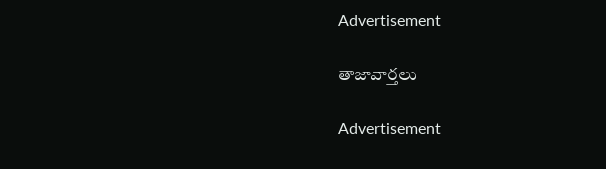Advertisement

తాజావార్తలు

Advertisement